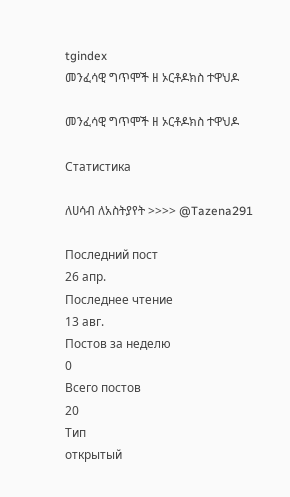tgindex
መንፈሳዊ ግጥሞች ዘ ኦርቶዶክስ ተዋህዶ

መንፈሳዊ ግጥሞች ዘ ኦርቶዶክስ ተዋህዶ

Статистика

ለሀሳብ ለአስትያየት >>>> @Tazena291

Последний пост
26 апр.
Последнее чтение
13 авг.
Постов за неделю
0
Всего постов
20
Тип
открытый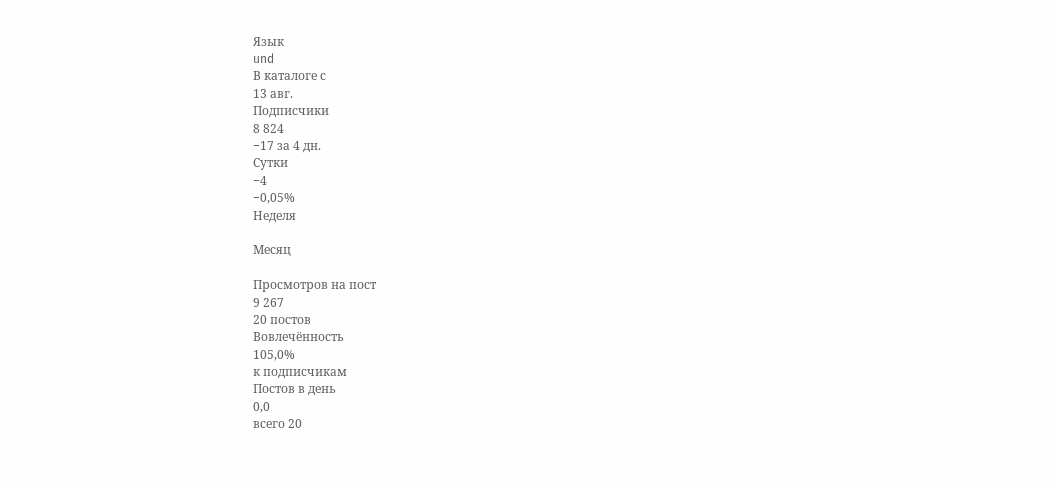Язык
und
В каталоге с
13 авг.
Подписчики
8 824
−17 за 4 дн.
Сутки
−4
−0,05%
Неделя

Месяц

Просмотров на пост
9 267
20 постов
Вовлечённость
105,0%
к подписчикам
Постов в день
0,0
всего 20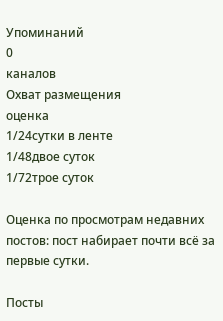Упоминаний
0
каналов
Охват размещения
оценка
1/24сутки в ленте
1/48двое суток
1/72трое суток

Оценка по просмотрам недавних постов: пост набирает почти всё за первые сутки.

Посты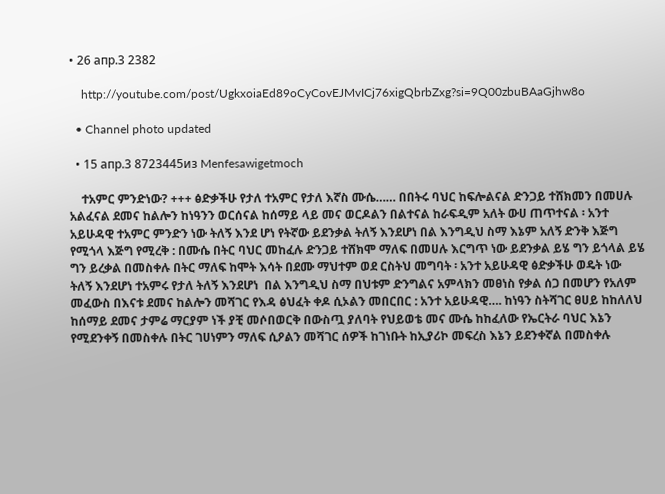• 26 апр.3 2382

    http://youtube.com/post/UgkxoiaEd89oCyCovEJMvICj76xigQbrbZxg?si=9Q00zbuBAaGjhw8o

  • Channel photo updated

  • 15 апр.3 8723445из Menfesawigetmoch

    ተአምር ምንድነው? +++ ፅድቃችሁ የታለ ተአምር የታለ እኛስ ሙሴ…… በበትሩ ባህር ከፍሎልናል ድንጋይ ተሸክመን በመሀሉ አልፈናል ደመና ከልሎን ከነዓንን ወርሰናል ከሰማይ ላይ መና ወርዶልን በልተናል ከራፍዲም አለት ውሀ ጠጥተናል ፡ አንተ አይሁዳዊ ተአምር ምንድን ነው ትለኝ እንደ ሆነ የትኛው ይደንቃል ትለኝ እንደሆነ በል እንግዲህ ስማ እኔም አለኝ ድንቅ እጅግ የሚጎላ እጅግ የሚረቅ : በሙሴ በትር ባህር መከፈሉ ድንጋይ ተሸክሞ ማለፍ በመሀሉ እርግጥ ነው ይደንቃል ይሄ ግን ይጎላል ይሄ ግን ይረቃል በመስቀሉ በትር ማለፍ ከሞት እሳት በደሙ ማህተም ወደ ርስትህ መግባት ፡ አንተ አይሁዳዊ ፅድቃችሁ ወዴት ነው ትለኝ እንደሆነ ተአምሩ የታለ ትለኝ እንደሆነ  በል እንግዲህ ስማ በህቱም ድንግልና አምላክን መፀነስ የቃል ሰጋ በመሆን የአለም መፈውስ በእናቱ ደመና ከልሎን መሻገር የእዳ ፅህፈት ቀዶ ሲኦልን መበርበር : አንተ አይሁዳዊ…. ከነዓን ስትሻገር ፀሀይ ከከለለህ ከሰማይ ደመና ታምሬ ማርያም ነች ያቺ መሶበወርቅ በውስጧ ያለባት የህይወቴ መና ሙሴ ከከፈለው የኤርትራ ባህር እኔን የሚደንቀኝ በመስቀሉ በትር ገሀነምን ማለፍ ሲዖልን መሻገር ሰዎች ከገነቡት ከኢያሪኮ መፍረስ እኔን ይደንቀኛል በመስቀሉ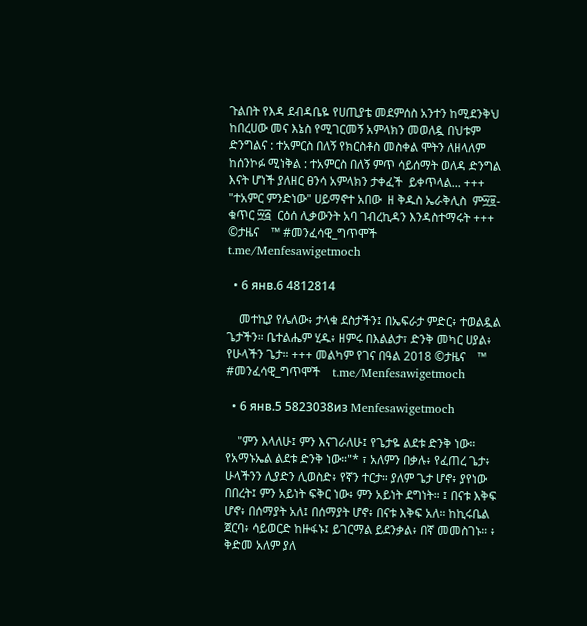ጉልበት የእዳ ደብዳቤዬ የሀጢያቴ መደምሰስ አንተን ከሚደንቅህ ከበረሀው መና እኔስ የሚገርመኝ አምላክን መወለዷ በህቱም ድንግልና : ተአምርስ በለኝ የክርስቶስ መስቀል ሞትን ለዘላለም ከሰንኮፉ ሚነቅል : ተአምርስ በለኝ ምጥ ሳይሰማት ወለዳ ድንግል እናት ሆነች ያለዘር ፀንሳ አምላክን ታቀፈች  ይቀጥላል... +++ "ተአምር ምንድነው" ሀይማኖተ አበው  ዘ ቅዱስ ኤራቅሊስ  ም፵፱-ቁጥር ፵፭  ርዕሰ ሊቃውንት አባ ገብረኪዳን እንዳስተማሩት +++ ©ታዜና    ™ #መንፈሳዊ_ግጥሞች    t.me/Menfesawigetmoch

  • 6 янв.6 4812814

    መተኪያ የሌለው፥ ታላቁ ደስታችን፤ በኤፍራታ ምድር፥ ተወልዷል ጌታችን። ቤተልሔም ሂዱ፥ ዘምሩ በእልልታ፣ ድንቅ መካር ሀያል፥ የሁላችን ጌታ። +++ መልካም የገና በዓል 2018 ©ታዜና    ™ #መንፈሳዊ_ግጥሞች    t.me/Menfesawigetmoch

  • 6 янв.5 5823038из Menfesawigetmoch

    "ምን እላለሁ፤ ምን እናገራለሁ፤ የጌታዬ ልደቱ ድንቅ ነው። የአማኑኤል ልደቱ ድንቅ ነው።"* ፣ አለምን በቃሉ፥ የፈጠረ ጌታ፥ ሁላችንን ሊያድን ሊወስድ፥ የኛን ተርታ። ያለም ጌታ ሆኖ፥ ያየነው በበረት፤ ምን አይነት ፍቅር ነው፥ ምን አይነት ደግነት። ፤ በናቱ እቅፍ ሆኖ፥ በሰማያት አለ፤ በሰማያት ሆኖ፥ በናቱ እቅፍ አለ። ከኪሩቤል ጀርባ፥ ሳይወርድ ከዙፋኑ፤ ይገርማል ይደንቃል፥ በኛ መመስገኑ። ፥ ቅድመ አለም ያለ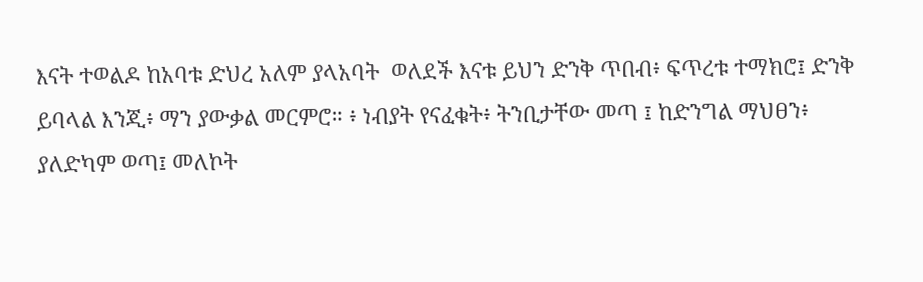እናት ተወልዶ ከአባቱ ድህረ አለም ያላአባት  ወለደች እናቱ ይህን ድንቅ ጥበብ፥ ፍጥረቱ ተማክሮ፤ ድንቅ ይባላል እንጂ፥ ማን ያውቃል መርምሮ። ፥ ነብያት የናፈቁት፥ ትንቢታቸው መጣ ፤ ከድንግል ማህፀን፥ ያለድካም ወጣ፤ መለኮት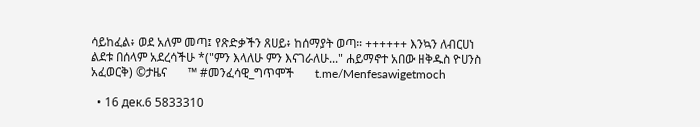ሳይከፈል፥ ወደ አለም መጣ፤ የጽድቃችን ጸሀይ፥ ከሰማያት ወጣ። ++++++ እንኳን ለብርሀነ ልደቱ በሰላም አደረሳችሁ *("ምን እላለሁ ምን እናገራለሁ..." ሐይማኖተ አበው ዘቅዱስ ዮሀንስ አፈወርቅ) ©ታዜና       ™ #መንፈሳዊ_ግጥሞች       t.me/Menfesawigetmoch

  • 16 дек.6 5833310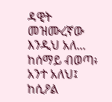ዳዊት መዝሙረኛው እንዲህ አለ... ከሰማይ ብወጣ፥ አንተ አለህ፤ ከሲዖል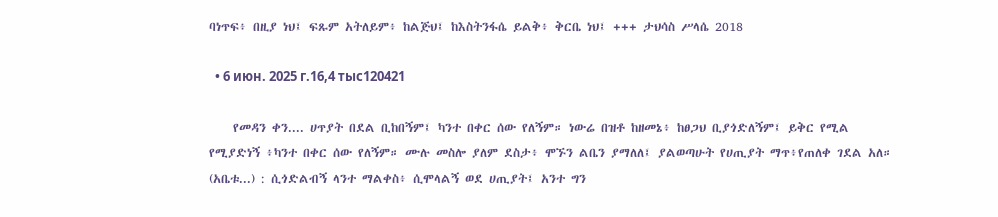ባነጥፍ፥ በዚያ ነህ፤ ፍጹም አትለይም፥ ከልጅህ፤ ከእስትንፋሴ ይልቅ፥ ቅርቤ ነህ፤ +++ ታህሳስ ሥላሴ 2018

  • 6 июн. 2025 г.16,4 тыс120421

    የመዳን ቀን.... ሀጥያት በደል ቢከበኝም፤ ካንተ በቀር ሰው የለኝም። ነውሬ በዝቶ ከዘመኔ፥ ከፀጋህ ቢያጎድለኝም፤ ይቅር የሚል የሚያድነኝ ፥ካንተ በቀር ሰው የለኝም። ሙሉ መስሎ ያለም ደስታ፥ ሞኙን ልቤን ያማለለ፤ ያልወጣሁት የሀጢያት ማጥ፥የጠለቀ ገደል አለ። (አቤቱ...) : ሲጎድልብኝ ላንተ ማልቀስ፥ ሲሞላልኝ ወደ ሀጢያት፤ አንተ ግን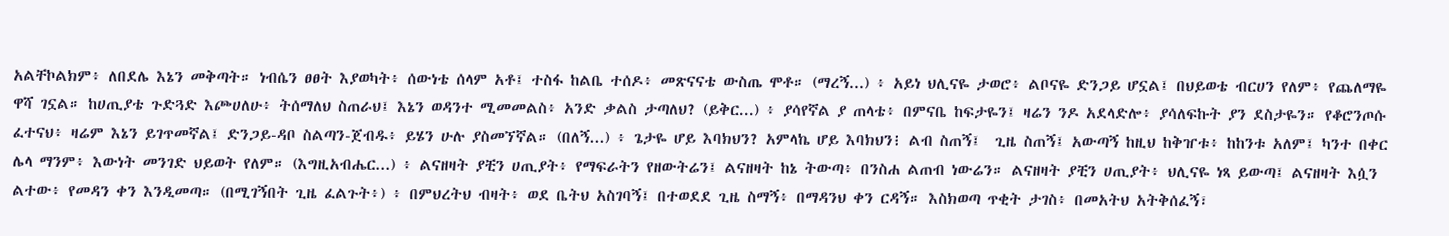አልቸኮልክም፥ ለበደሌ እኔን መቅጣት። ነብሴን ፀፀት እያወካት፥ ሰውነቴ ሰላም አቶ፤ ተስፋ ከልቤ ተሰዶ፥ መጽናናቴ ውስጤ ሞቶ። (ማረኝ...) ፥ አይነ ህሊናዬ ታወሮ፥ ልቦናዬ ድንጋይ ሆኗል፤ በህይወቴ ብርሀን የለም፥ የጨለማዬ ዋሻ ገኗል። ከሀጢያቴ ጉድጓድ እጮሀለሁ፥ ትሰማለህ ስጠራህ፤ እኔን ወዳንተ ሚመመልስ፥ አንድ ቃልስ ታጣለህ? (ይቅር...) ፥ ያሳየኛል ያ ጠላቴ፥ በምናቤ ከፍታዬን፤ ዛሬን ንዶ አደላድሎ፥ ያሳለፍኩት ያን ደስታዬን። የቆሮንጦሱ ፈተናህ፥ ዛሬም እኔን ይገጥመኛል፤ ድንጋይ-ዳቦ ስልጣን-ጀብዱ፥ ይሄን ሁሉ ያስመኘኛል። (በለኝ...) ፥ ጌታዬ ሆይ እባክህን? አምላኬ ሆይ እባክህን፧ ልብ ስጠኝ፤  ጊዜ ስጠኝ፤ አውጣኝ ከዚህ ከቅዠቱ፥ ከከንቱ አለም፤ ካንተ በቀር ሌላ ማንም፥ እውነት መንገድ ህይወት የለም። (እግዚአብሔር...) ፥ ልናዘዛት ያቺን ሀጢያት፥ የማፍራትን የዘውትሬን፤ ልናዘዛት ከኔ ትውጣ፥ በንስሐ ልጠብ ነውሬን። ልናዘዛት ያቺን ሀጢያት፥ ህሊናዬ ነጻ ይውጣ፤ ልናዘዛት እሷን ልተው፥ የመዳን ቀን እንዲመጣ። (በሚገኝበት ጊዜ ፈልጉት፥) ፥ በምህረትህ ብዛት፥ ወደ ቤትህ አስገባኝ፤ በተወደደ ጊዜ ስማኝ፥ በማዳንህ ቀን ርዳኝ። እስክወጣ ጥቂት ታገስ፥ በመአትህ አትቅሰፈኝ፣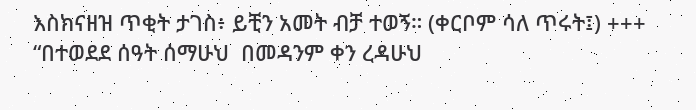እስክናዘዝ ጥቂት ታገስ፥ ይቺን አመት ብቻ ተወኝ። (ቀርቦም ሳለ ጥሩት፤) +++ “በተወደደ ሰዓት ሰማሁህ  በመዳንም ቀን ረዳሁህ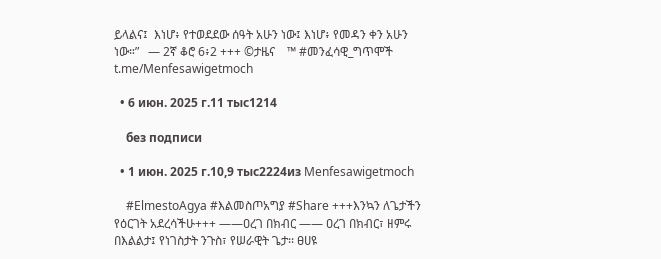ይላልና፤  እነሆ፥ የተወደደው ሰዓት አሁን ነው፤ እነሆ፥ የመዳን ቀን አሁን ነው።”   — 2ኛ ቆሮ 6፥2 +++ ©ታዜና    ™ #መንፈሳዊ_ግጥሞች    t.me/Menfesawigetmoch

  • 6 июн. 2025 г.11 тыс1214

    без подписи

  • 1 июн. 2025 г.10,9 тыс2224из Menfesawigetmoch

    #ElmestoAgya #እልመስጦአግያ #Share +++እንኳን ለጌታችን የዕርገት አደረሳችሁ+++ ——ዐረገ በክብር —— ዐረገ በክብር፣ ዘምሩ በእልልታ፤ የነገስታት ንጉስ፣ የሠራዊት ጌታ፡፡ ፀሀዩ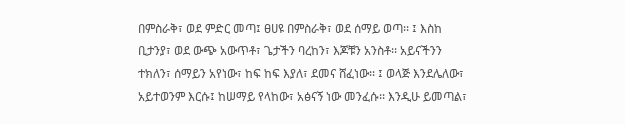በምስራቅ፣ ወደ ምድር መጣ፤ ፀሀዩ በምስራቅ፣ ወደ ሰማይ ወጣ፡፡ ፤ እስከ ቢታንያ፣ ወደ ውጭ አውጥቶ፣ ጌታችን ባረከን፣ እጆቹን አንስቶ፡፡ አይናችንን ተክለን፣ ሰማይን አየነው፣ ከፍ ከፍ እያለ፣ ደመና ሸፈነው፡፡ ፤ ወላጅ እንደሌለው፣ አይተወንም እርሱ፤ ከሠማይ የላከው፣ አፅናኝ ነው መንፈሱ፡፡ እንዲሁ ይመጣል፣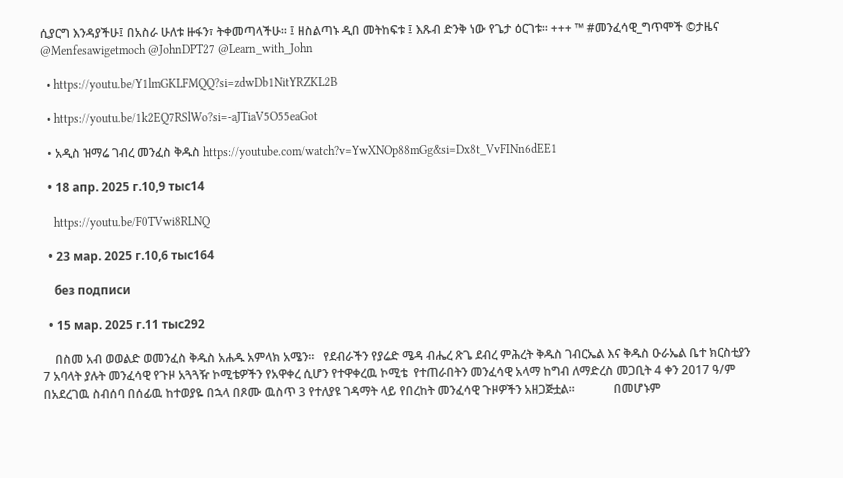ሲያርግ እንዳያችሁ፤ በአስራ ሁለቱ ዙፋን፣ ትቀመጣላችሁ፡፡ ፤ ዘስልጣኑ ዲበ መትከፍቱ ፤ እጹብ ድንቅ ነው የጌታ ዕርገቱ፡፡ +++ ™ #መንፈሳዊ_ግጥሞች ©ታዜና @Menfesawigetmoch @JohnDPT27 @Learn_with_John

  • https://youtu.be/Y1lmGKLFMQQ?si=zdwDb1NitYRZKL2B

  • https://youtu.be/1k2EQ7RSlWo?si=-aJTiaV5O55eaGot

  • አዲስ ዝማሬ ገብረ መንፈስ ቅዱስ https://youtube.com/watch?v=YwXNOp88mGg&si=Dx8t_VvFINn6dEE1

  • 18 апр. 2025 г.10,9 тыс14

    https://youtu.be/F0TVwi8RLNQ

  • 23 мар. 2025 г.10,6 тыс164

    без подписи

  • 15 мар. 2025 г.11 тыс292

    በስመ አብ ወወልድ ወመንፈስ ቅዱስ አሐዱ አምላክ አሜን።   የደብራችን የያሬድ ሜዳ ብሔረ ጽጌ ደብረ ምሕረት ቅዱስ ገብርኤል እና ቅዱስ ዑራኤል ቤተ ክርስቲያን 7 አባላት ያሉት መንፈሳዊ የጉዞ አጓጓዥ ኮሚቴዎችን የአዋቀረ ሲሆን የተዋቀረዉ ኮሚቴ  የተጠራበትን መንፈሳዊ አላማ ከግብ ለማድረስ መጋቢት 4 ቀን 2017 ዓ/ም በአደረገዉ ስብሰባ በሰፊዉ ከተወያዬ በኋላ በጾሙ ዉስጥ 3 የተለያዩ ገዳማት ላይ የበረከት መንፈሳዊ ጉዞዎችን አዘጋጅቷል።             በመሆኑም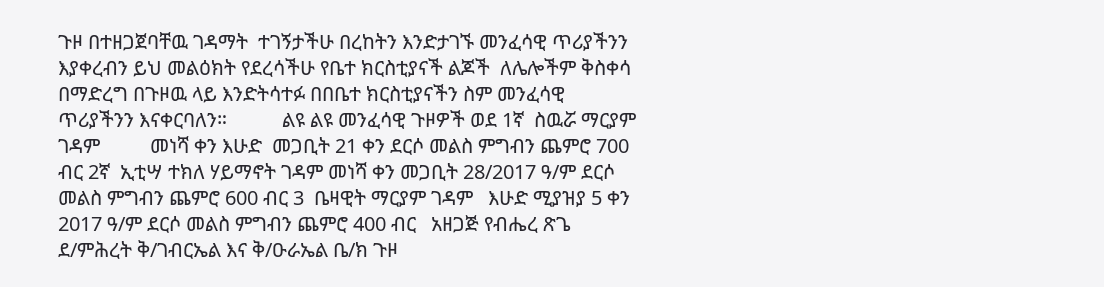ጉዞ በተዘጋጀባቸዉ ገዳማት  ተገኝታችሁ በረከትን እንድታገኙ መንፈሳዊ ጥሪያችንን  እያቀረብን ይህ መልዕክት የደረሳችሁ የቤተ ክርስቲያናች ልጆች  ለሌሎችም ቅስቀሳ በማድረግ በጉዞዉ ላይ እንድትሳተፉ በበቤተ ክርስቲያናችን ስም መንፈሳዊ ጥሪያችንን እናቀርባለን።           ልዩ ልዩ መንፈሳዊ ጉዞዎች ወደ 1ኛ  ስዉሯ ማርያም ገዳም          መነሻ ቀን እሁድ  መጋቢት 21 ቀን ደርሶ መልስ ምግብን ጨምሮ 700 ብር 2ኛ  ኢቲሣ ተክለ ሃይማኖት ገዳም መነሻ ቀን መጋቢት 28/2017 ዓ/ም ደርሶ መልስ ምግብን ጨምሮ 600 ብር 3  ቤዛዊት ማርያም ገዳም   እሁድ ሚያዝያ 5 ቀን 2017 ዓ/ም ደርሶ መልስ ምግብን ጨምሮ 400 ብር   አዘጋጅ የብሔረ ጽጌ ደ/ምሕረት ቅ/ገብርኤል እና ቅ/ዑራኤል ቤ/ክ ጉዞ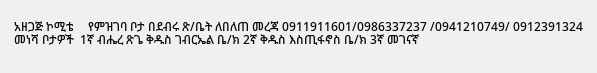አዘጋጅ ኮሚቴ     የምዝገባ ቦታ በደብሩ ጽ/ቤት ለበለጠ መረጃ 0911911601/0986337237 /0941210749/ 0912391324   መነሻ ቦታዎች  1ኛ ብሔረ ጽጌ ቅዱስ ገብርኤል ቤ/ክ 2ኛ ቅዱስ እስጢፋኖስ ቤ/ክ 3ኛ መገናኛ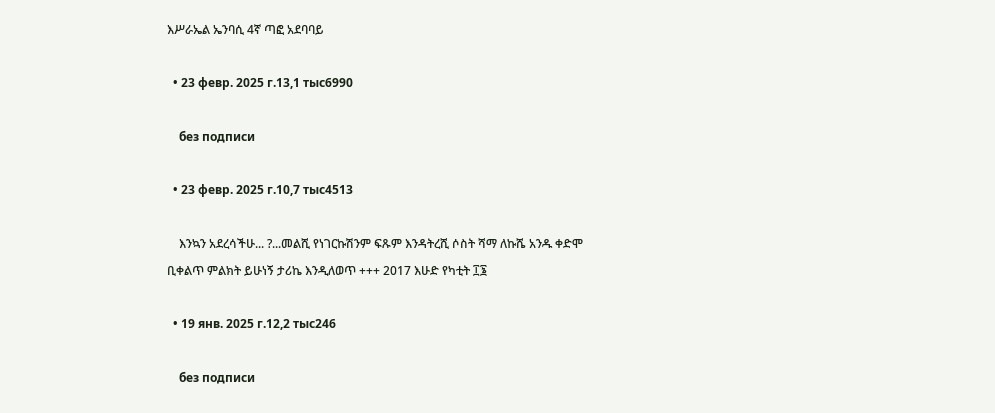እሥራኤል ኤንባሲ 4ኛ ጣፎ አደባባይ

  • 23 февр. 2025 г.13,1 тыс6990

    без подписи

  • 23 февр. 2025 г.10,7 тыс4513

    እንኳን አደረሳችሁ... ?...መልሺ የነገርኩሽንም ፍጹም እንዳትረሺ ሶስት ሻማ ለኩሼ አንዱ ቀድሞ ቢቀልጥ ምልክት ይሁነኝ ታሪኬ እንዲለወጥ +++ 2017 እሁድ የካቲት ፲፮

  • 19 янв. 2025 г.12,2 тыс246

    без подписи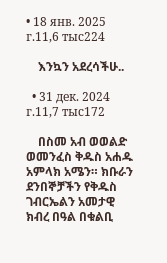• 18 янв. 2025 г.11,6 тыс224

    እንኳን አደረሳችሁ..

  • 31 дек. 2024 г.11,7 тыс172

    በስመ አብ ወወልድ ወመንፈስ ቅዱስ አሐዱ አምላክ አሜን። ክቡራን ደንበኞቻችን የቅዱስ ገብርኤልን አመታዊ ክብረ በዓል በቁልቢ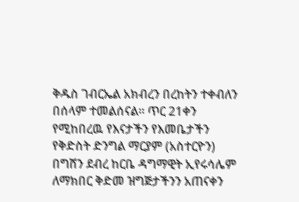ቅዱስ ገብርኤል አክብረን በረከትን ተቀብለን በሰላም ተመልሰናል። ጥር 21ቀን የሚከበረዉ የእናታችን የእመቤታችን የቅድስት ድንግል ማርያም (አስተርዮን) በግሸን ደብረ ከርቤ ዳግማዊት ኢየሩሳሌም ለማክበር ቅድመ ዝግጅታችንን አጠናቀን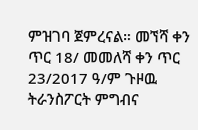ምዝገባ ጀምረናል። መኘሻ ቀን ጥር 18/ መመለሻ ቀን ጥር 23/2017 ዓ/ም ጉዞዉ ትራንስፖርት ምግብና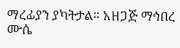ማረፊያን ያካትታል። አዘጋጅ ማኅበረ ሙሴ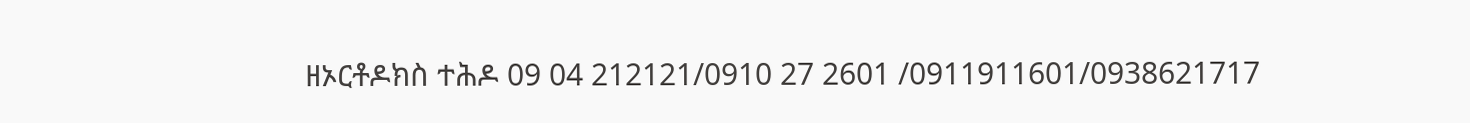ዘኦርቶዶክስ ተሕዶ 09 04 212121/0910 27 2601 /0911911601/0938621717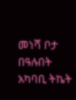መነሻ ቦታ በዓሉበት አካባቢ ትኬት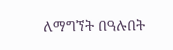ለማግኘት በዓሉበት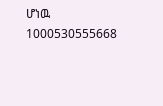ሆነዉ 1000530555668